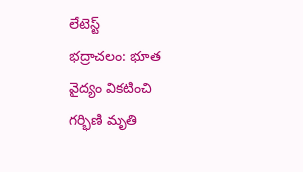లేటెస్ట్
భద్రాచలం: భూత వైద్యం వికటించి గర్భిణి మృతి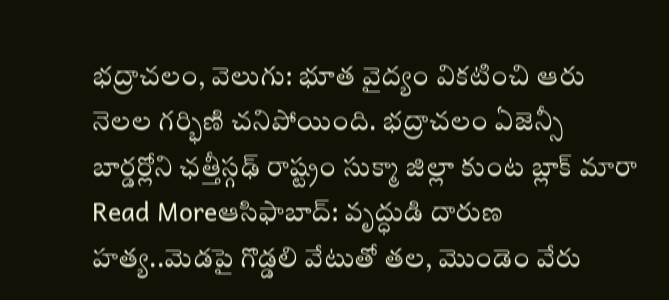భద్రాచలం, వెలుగు: భూత వైద్యం వికటించి ఆరు నెలల గర్భిణి చనిపోయింది. భద్రాచలం ఏజెన్సీ బార్డర్లోని ఛత్తీస్గఢ్ రాష్ట్రం సుక్మా జిల్లా కుంట బ్లాక్ మారా
Read Moreఆసిఫాబాద్: వృద్ధుడి దారుణ హత్య..మెడపై గొడ్డలి వేటుతో తల, మొండెం వేరు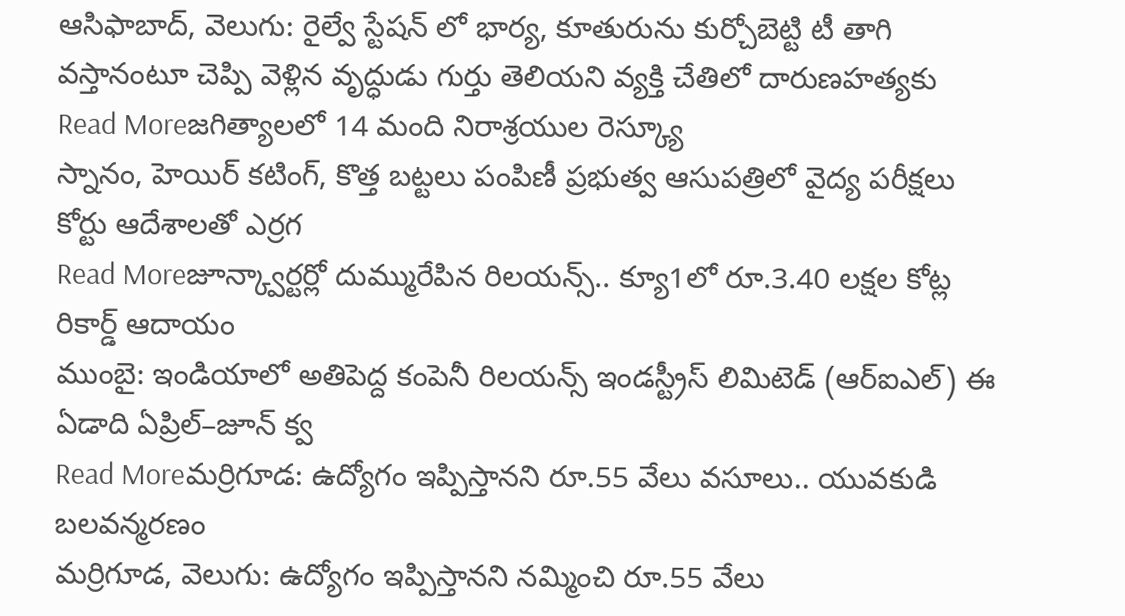ఆసిఫాబాద్, వెలుగు: రైల్వే స్టేషన్ లో భార్య, కూతురును కుర్చోబెట్టి టీ తాగి వస్తానంటూ చెప్పి వెళ్లిన వృద్ధుడు గుర్తు తెలియని వ్యక్తి చేతిలో దారుణహత్యకు
Read Moreజగిత్యాలలో 14 మంది నిరాశ్రయుల రెస్క్యూ
స్నానం, హెయిర్ కటింగ్, కొత్త బట్టలు పంపిణీ ప్రభుత్వ ఆసుపత్రిలో వైద్య పరీక్షలు కోర్టు ఆదేశాలతో ఎర్రగ
Read Moreజూన్క్వార్టర్లో దుమ్మురేపిన రిలయన్స్.. క్యూ1లో రూ.3.40 లక్షల కోట్ల రికార్డ్ ఆదాయం
ముంబై: ఇండియాలో అతిపెద్ద కంపెనీ రిలయన్స్ ఇండస్ట్రీస్ లిమిటెడ్ (ఆర్ఐఎల్) ఈ ఏడాది ఏప్రిల్–జూన్ క్వ
Read Moreమర్రిగూడ: ఉద్యోగం ఇప్పిస్తానని రూ.55 వేలు వసూలు.. యువకుడి బలవన్మరణం
మర్రిగూడ, వెలుగు: ఉద్యోగం ఇప్పిస్తానని నమ్మించి రూ.55 వేలు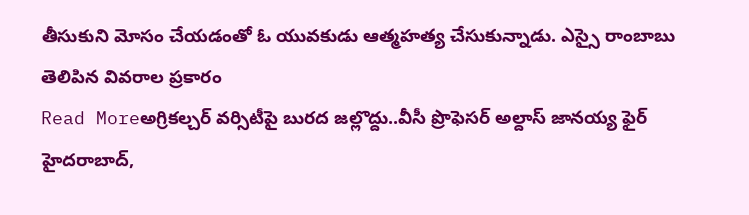తీసుకుని మోసం చేయడంతో ఓ యువకుడు ఆత్మహత్య చేసుకున్నాడు. ఎస్సై రాంబాబు తెలిపిన వివరాల ప్రకారం
Read Moreఅగ్రికల్చర్ వర్సిటీపై బురద జల్లొద్దు..వీసీ ప్రొఫెసర్ అల్దాస్ జానయ్య ఫైర్
హైదరాబాద్,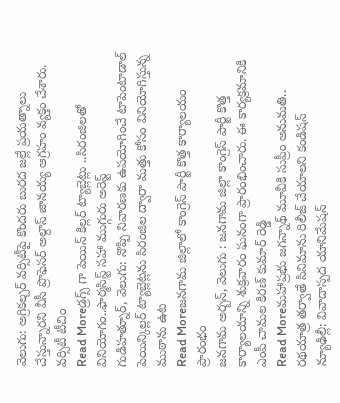వెలుగు: అగ్రికల్చర్ వర్సిటీపై కొందరు బురద జల్లే ప్రయత్నాలు చేస్తున్నారని వీసీ ప్రొఫెసర్ అల్దాస్ జానయ్య ఆగ్రహం వ్యక్తం చేశారు. వర్సిటీ టీచిం
Read Moreడ్రగ్స్ గా పెయిన్ కిల్లర్ ట్యాబ్లెట్లు ..సిరంజిలతో వినియోగం..ఫార్మసిస్ట్ సహా ముగ్గురు అరెస్ట్
గుడిహత్నూర్, వెలుగు: నొప్పి నివారణకు ఉపయోగించే టాపెంటాడాల్ పెయిన్కిల్లర్ ట్యాబ్లెట్లను సిరంజిల ద్వారా మత్తు కోసం వినియోగిస్తున్న ముఠాను ఉట
Read Moreజనగామ జిల్లాలో కాంగ్రెస్ పార్టీ కొత్త కార్యాలయం ప్రారంభం
జనగామ అర్బన్, వెలుగు : జనగామ జిల్లా కాంగ్రెస్ పార్టీ కొత్త కార్యాలయాన్ని శుక్రవారం ఘనంగా ప్రారంభించారు. ఈ కార్యక్రమానికి ఎంపీ చామల కిరణ్ కుమార్ రెడ్డి
Read Moreమహాప్రభు జగన్నాథ్ మూవీకి సుప్రీం అనుమతి.. రథయాత్ర తర్వాతే సినిమాను రిలీజ్ చేయాలని కండిషన్
న్యూఢిల్లీ: వివాదాస్పద యానిమేషన్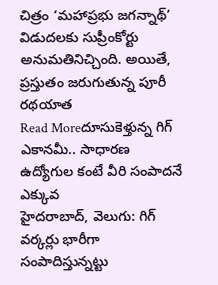చిత్రం ‘మహాప్రభు జగన్నాథ్’ విడుదలకు సుప్రీంకోర్టు అనుమతినిచ్చింది. అయితే, ప్రస్తుతం జరుగుతున్న పూరీ రథయాత
Read Moreదూసుకెళ్తున్న గిగ్ ఎకానమీ.. సాధారణ ఉద్యోగుల కంటే వీరి సంపాదనే ఎక్కువ
హైదరాబాద్, వెలుగు: గిగ్ వర్కర్లు భారీగా సంపాదిస్తున్నట్టు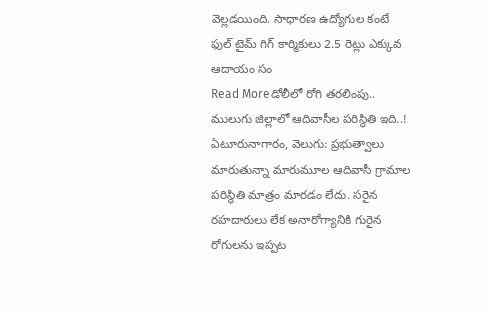వెల్లడయింది. సాధారణ ఉద్యోగుల కంటే ఫుల్ టైమ్ గిగ్ కార్మికులు 2.5 రెట్లు ఎక్కువ ఆదాయం సం
Read Moreడోలీలో రోగి తరలింపు.. ములుగు జిల్లాలో ఆదివాసీల పరిస్థితి ఇది..!
ఏటూరునాగారం, వెలుగు: ప్రభుత్వాలు మారుతున్నా మారుమూల ఆదివాసీ గ్రామాల పరిస్థితి మాత్రం మారడం లేదు. సరైన రహదారులు లేక అనారోగ్యానికి గురైన రోగులను ఇప్పట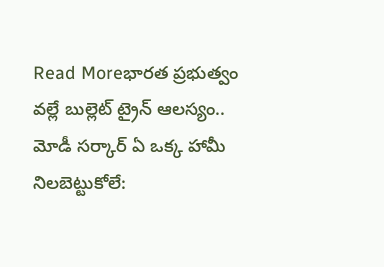Read Moreభారత ప్రభుత్వం వల్లే బుల్లెట్ ట్రైన్ ఆలస్యం.. మోడీ సర్కార్ ఏ ఒక్క హామీ నిలబెట్టుకోలే: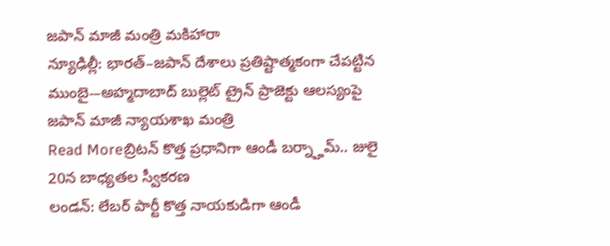జపాన్ మాజీ మంత్రి మకిహారా
న్యూఢిల్లీ: భారత్–జపాన్ దేశాలు ప్రతిష్టాత్మకంగా చేపట్టిన ముంబై-–అహ్మదాబాద్ బుల్లెట్ ట్రైన్ ప్రాజెక్టు ఆలస్యంపై జపాన్ మాజీ న్యాయశాఖ మంత్రి
Read Moreబ్రిటన్ కొత్త ప్రధానిగా ఆండీ బర్న్హామ్.. జులై 20న బాధ్యతల స్వీకరణ
లండన్: లేబర్ పార్టీ కొత్త నాయకుడిగా ఆండీ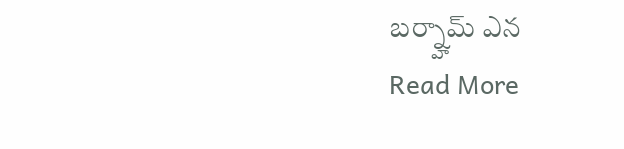బర్న్హామ్ ఎన
Read More